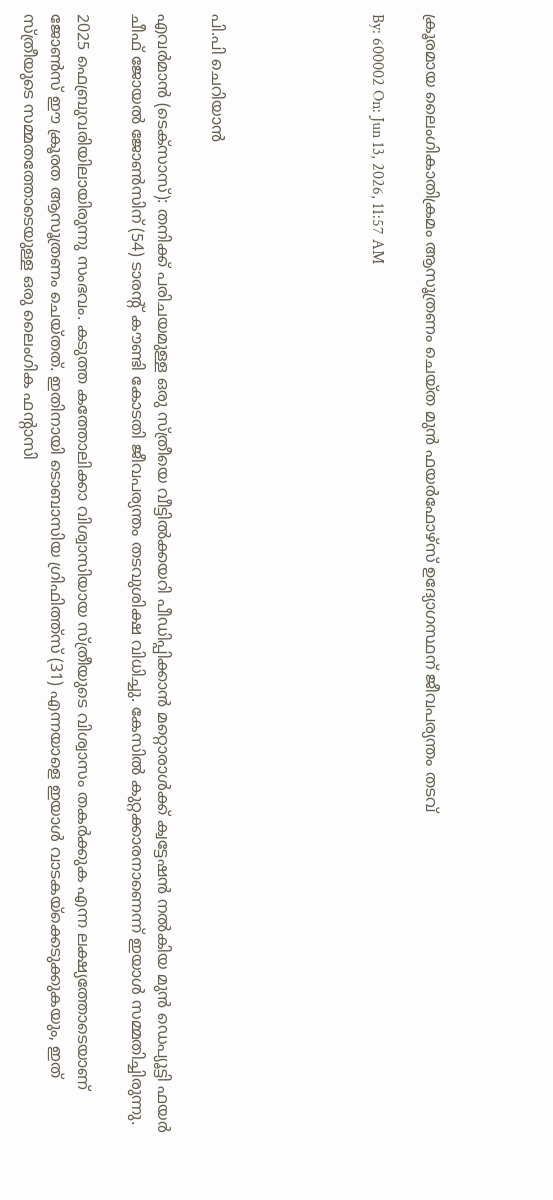ക്രൂരമായ ലൈംഗികാതിക്രമം ആസൂത്രണം ചെയ്ത മുന്‍ ഫയര്‍ഫോഴ്‌സ് ഉദ്യോഗസ്ഥന് ജീവപര്യന്തം തടവ്

By: 600002 On: Jun 13, 2026, 11:57 AM





പി.പി ചെറിയാന്‍

എവര്‍മാന്‍ (ടെക്‌സാസ്): തനിക്ക് പരിചയമുള്ള ഒരു സ്ത്രീയെ വീട്ടില്‍ക്കയറി പീഡിപ്പിക്കാന്‍ മറ്റൊരാള്‍ക്ക് ക്വട്ടേഷന്‍ നല്‍കിയ മുന്‍ ഡെപ്യൂട്ടി ഫയര്‍ ചീഫ് ജോയല്‍ ജോണ്‍സിന് (54) ടാരന്റ് കൗണ്ടി കോടതി ജീവപര്യന്തം തടവുശിക്ഷ വിധിച്ചു. കേസില്‍ കുറ്റക്കാരനാണെന്ന് ഇയാള്‍ സമ്മതിച്ചിരുന്നു.

2025 ഫെബ്രുവരിയിലായിരുന്നു സംഭവം. കടുത്ത കത്തോലിക്കാ വിശ്വാസിയായ സ്ത്രീയുടെ വിശ്വാസം തകര്‍ക്കുക എന്ന ലക്ഷ്യത്തോടെയാണ് ജോണ്‍സ് ഈ ക്രൂരത ആസൂത്രണം ചെയ്തത്. ഇതിനായി ടൊബാസിയ ഗ്രിഫിത്ത്‌സ് (31) എന്നയാളെ ഇയാള്‍ വാടകയ്ക്കെടുക്കുകയും, ഇത് സ്ത്രീയുടെ സമ്മതത്തോടെയുള്ള ഒരു ലൈംഗിക ഫന്റാസി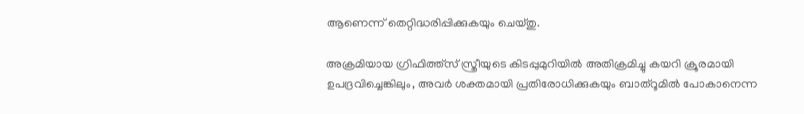ആണെന്ന് തെറ്റിദ്ധരിപ്പിക്കുകയും ചെയ്തു.

അക്രമിയായ ഗ്രിഫിത്ത്‌സ് സ്ത്രീയുടെ കിടപ്പുമുറിയില്‍ അതിക്രമിച്ചു കയറി ക്രൂരമായി ഉപദ്രവിച്ചെങ്കിലും, അവര്‍ ശക്തമായി പ്രതിരോധിക്കുകയും ബാത്‌റൂമില്‍ പോകാനെന്ന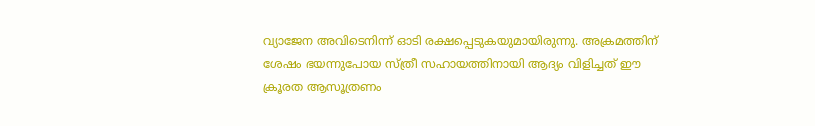വ്യാജേന അവിടെനിന്ന് ഓടി രക്ഷപ്പെടുകയുമായിരുന്നു. അക്രമത്തിന് ശേഷം ഭയന്നുപോയ സ്ത്രീ സഹായത്തിനായി ആദ്യം വിളിച്ചത് ഈ ക്രൂരത ആസൂത്രണം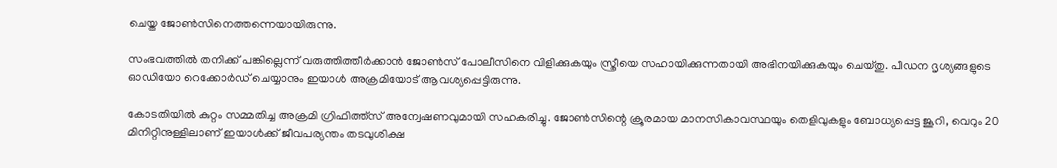ചെയ്ത ജോണ്‍സിനെത്തന്നെയായിരുന്നു.

സംഭവത്തില്‍ തനിക്ക് പങ്കില്ലെന്ന് വരുത്തിത്തീര്‍ക്കാന്‍ ജോണ്‍സ് പോലീസിനെ വിളിക്കുകയും സ്ത്രീയെ സഹായിക്കുന്നതായി അഭിനയിക്കുകയും ചെയ്തു. പീഡന ദൃശ്യങ്ങളുടെ ഓഡിയോ റെക്കോര്‍ഡ് ചെയ്യാനും ഇയാള്‍ അക്രമിയോട് ആവശ്യപ്പെട്ടിരുന്നു.

കോടതിയില്‍ കുറ്റം സമ്മതിച്ച അക്രമി ഗ്രിഫിത്ത്‌സ് അന്വേഷണവുമായി സഹകരിച്ചു. ജോണ്‍സിന്റെ ക്രൂരമായ മാനസികാവസ്ഥയും തെളിവുകളും ബോധ്യപ്പെട്ട ജൂറി, വെറും 20 മിനിറ്റിനുള്ളിലാണ് ഇയാള്‍ക്ക് ജീവപര്യന്തം തടവുശിക്ഷ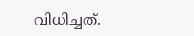വിധിച്ചത്.